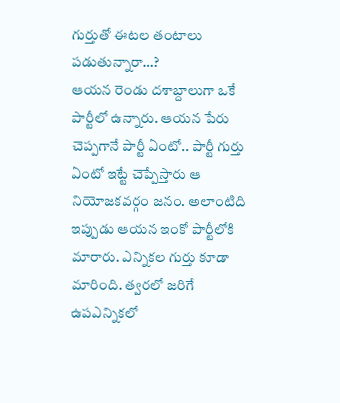గుర్తుతో ఈటల తంటాలు పడుతున్నారా…?
ఆయన రెండు దశాబ్దాలుగా ఒకే పార్టీలో ఉన్నారు. ఆయన పేరు చెప్పగానే పార్టీ ఏంటో.. పార్టీ గుర్తు ఏంటో ఇట్టే చెప్పేస్తారు ఆ నియోజకవర్గం జనం. అలాంటిది ఇప్పుడు ఆయన ఇంకో పార్టీలోకి మారారు. ఎన్నికల గుర్తు కూడా మారింది. త్వరలో జరిగే ఉపఎన్నికలో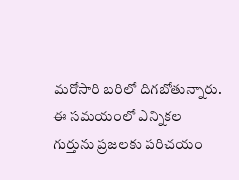మరోసారి బరిలో దిగబోతున్నారు. ఈ సమయంలో ఎన్నికల గుర్తును ప్రజలకు పరిచయం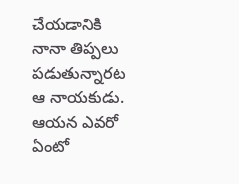చేయడానికి నానా తిప్పలు పడుతున్నారట ఆ నాయకుడు. ఆయన ఎవరో ఏంటో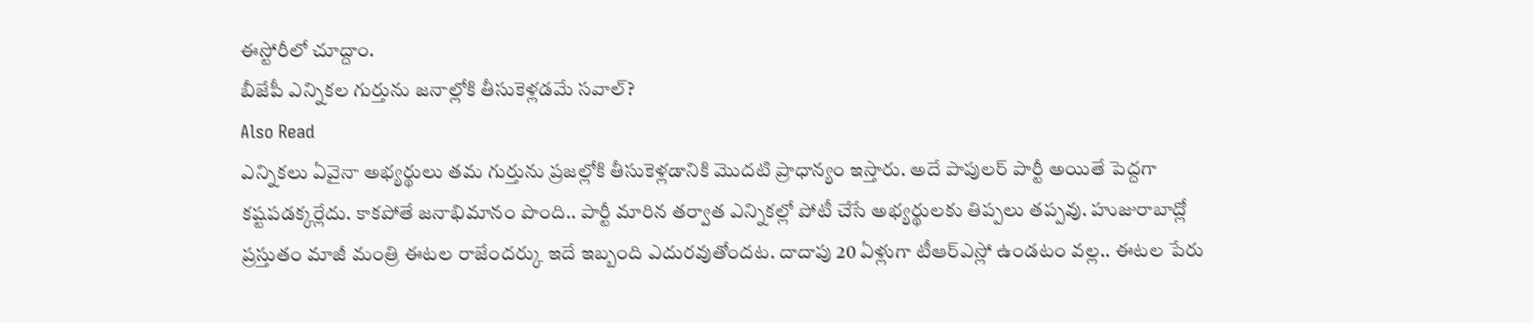ఈస్టోరీలో చూద్దాం.
బీజేపీ ఎన్నికల గుర్తును జనాల్లోకి తీసుకెళ్లడమే సవాల్?
Also Read
ఎన్నికలు ఏవైనా అభ్యర్థులు తమ గుర్తును ప్రజల్లోకి తీసుకెళ్లడానికి మొదటి ప్రాధాన్యం ఇస్తారు. అదే పాపులర్ పార్టీ అయితే పెద్దగా కష్టపడక్కర్లేదు. కాకపోతే జనాభిమానం పొంది.. పార్టీ మారిన తర్వాత ఎన్నికల్లో పోటీ చేసే అభ్యర్థులకు తిప్పలు తప్పవు. హుజురాబాద్లో ప్రస్తుతం మాజీ మంత్రి ఈటల రాజేందర్కు ఇదే ఇబ్బంది ఎదురవుతోందట. దాదాపు 20 ఏళ్లుగా టీఆర్ఎస్లో ఉండటం వల్ల.. ఈటల పేరు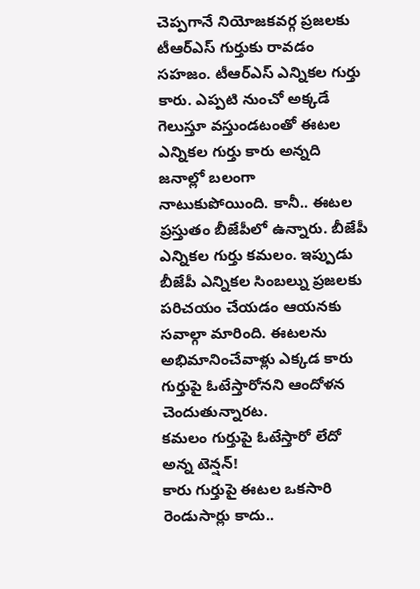చెప్పగానే నియోజకవర్గ ప్రజలకు టీఆర్ఎస్ గుర్తుకు రావడం సహజం. టీఆర్ఎస్ ఎన్నికల గుర్తు కారు. ఎప్పటి నుంచో అక్కడే గెలుస్తూ వస్తుండటంతో ఈటల ఎన్నికల గుర్తు కారు అన్నది జనాల్లో బలంగా నాటుకుపోయింది. కానీ.. ఈటల ప్రస్తుతం బీజేపీలో ఉన్నారు. బీజేపీ ఎన్నికల గుర్తు కమలం. ఇప్పుడు బీజేపీ ఎన్నికల సింబల్ను ప్రజలకు పరిచయం చేయడం ఆయనకు సవాల్గా మారింది. ఈటలను అభిమానించేవాళ్లు ఎక్కడ కారు గుర్తుపై ఓటేస్తారోనని ఆందోళన చెందుతున్నారట.
కమలం గుర్తుపై ఓటేస్తారో లేదో అన్న టెన్షన్!
కారు గుర్తుపై ఈటల ఒకసారి రెండుసార్లు కాదు..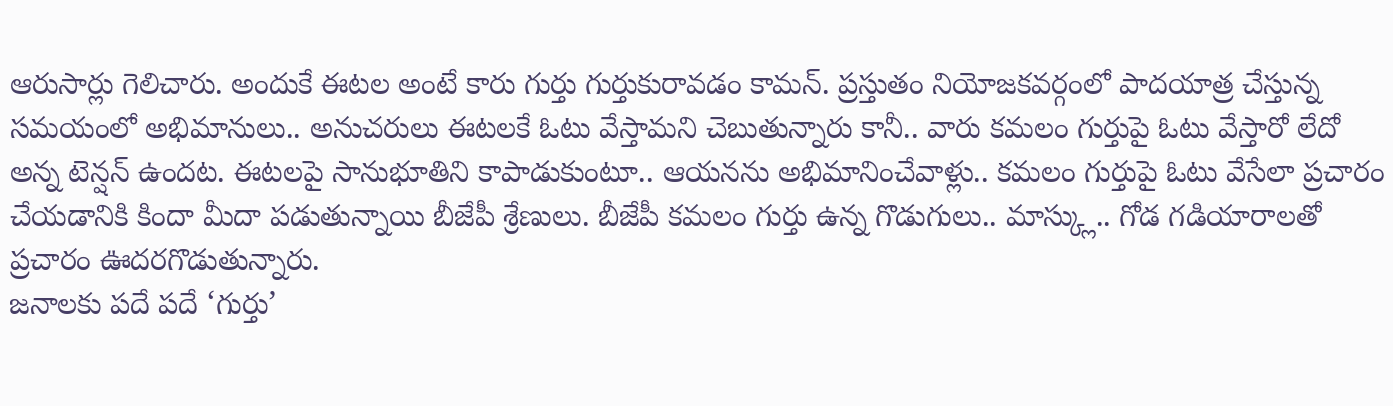ఆరుసార్లు గెలిచారు. అందుకే ఈటల అంటే కారు గుర్తు గుర్తుకురావడం కామన్. ప్రస్తుతం నియోజకవర్గంలో పాదయాత్ర చేస్తున్న సమయంలో అభిమానులు.. అనుచరులు ఈటలకే ఓటు వేస్తామని చెబుతున్నారు కానీ.. వారు కమలం గుర్తుపై ఓటు వేస్తారో లేదో అన్న టెన్షన్ ఉందట. ఈటలపై సానుభూతిని కాపాడుకుంటూ.. ఆయనను అభిమానించేవాళ్లు.. కమలం గుర్తుపై ఓటు వేసేలా ప్రచారం చేయడానికి కిందా మీదా పడుతున్నాయి బీజేపీ శ్రేణులు. బీజేపీ కమలం గుర్తు ఉన్న గొడుగులు.. మాస్క్లు.. గోడ గడియారాలతో ప్రచారం ఊదరగొడుతున్నారు.
జనాలకు పదే పదే ‘గుర్తు’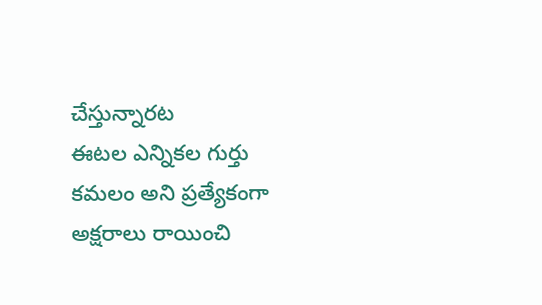చేస్తున్నారట
ఈటల ఎన్నికల గుర్తు కమలం అని ప్రత్యేకంగా అక్షరాలు రాయించి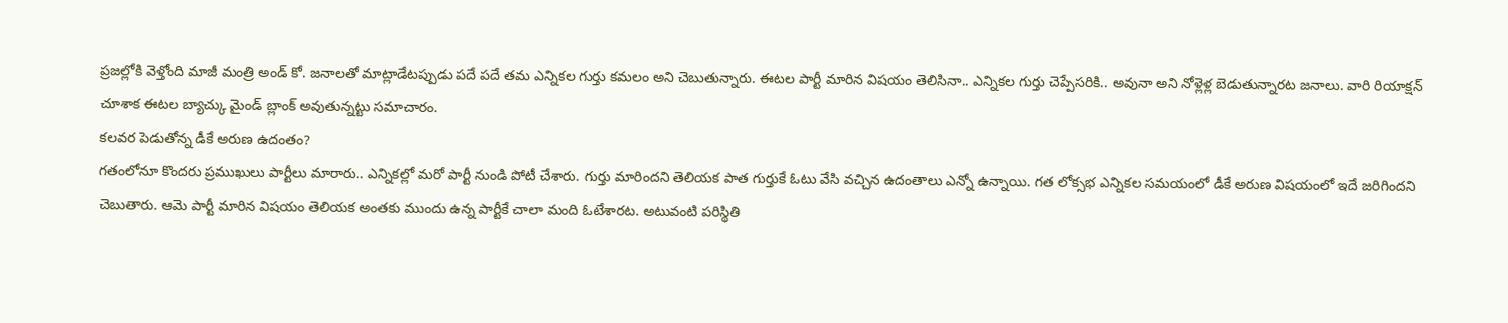ప్రజల్లోకి వెళ్తోంది మాజీ మంత్రి అండ్ కో. జనాలతో మాట్లాడేటప్పుడు పదే పదే తమ ఎన్నికల గుర్తు కమలం అని చెబుతున్నారు. ఈటల పార్టీ మారిన విషయం తెలిసినా.. ఎన్నికల గుర్తు చెప్పేసరికి.. అవునా అని నోళ్లెళ్ల బెడుతున్నారట జనాలు. వారి రియాక్షన్ చూశాక ఈటల బ్యాచ్కు మైండ్ బ్లాంక్ అవుతున్నట్టు సమాచారం.
కలవర పెడుతోన్న డీకే అరుణ ఉదంతం?
గతంలోనూ కొందరు ప్రముఖులు పార్టీలు మారారు.. ఎన్నికల్లో మరో పార్టీ నుండి పోటీ చేశారు. గుర్తు మారిందని తెలియక పాత గుర్తుకే ఓటు వేసి వచ్చిన ఉదంతాలు ఎన్నో ఉన్నాయి. గత లోక్సభ ఎన్నికల సమయంలో డీకే అరుణ విషయంలో ఇదే జరిగిందని చెబుతారు. ఆమె పార్టీ మారిన విషయం తెలియక అంతకు ముందు ఉన్న పార్టీకే చాలా మంది ఓటేశారట. అటువంటి పరిస్థితి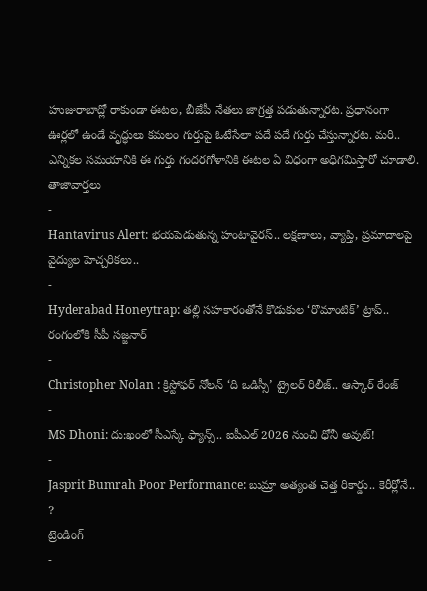హుజురాబాద్లో రాకుండా ఈటల, బీజేపీ నేతలు జాగ్రత్త పడుతున్నారట. ప్రధానంగా ఊర్లలో ఉండే వృద్ధులు కమలం గుర్తుపై ఓటేసేలా పదే పదే గుర్తు చేస్తున్నారట. మరి.. ఎన్నికల సమయానికి ఈ గుర్తు గందరగోళానికి ఈటల ఏ విధంగా అధిగమిస్తారో చూడాలి.
తాజావార్తలు
-
Hantavirus Alert: భయపెడుతున్న హంటావైరస్.. లక్షణాలు, వ్యాప్తి, ప్రమాదాలపై వైద్యుల హెచ్చరికలు..
-
Hyderabad Honeytrap: తల్లి సహకారంతోనే కొడుకుల ‘రొమాంటిక్’ ట్రాప్.. రంగంలోకి సీపీ సజ్జనార్
-
Christopher Nolan : క్రిస్టోఫర్ నోలన్ ‘ది ఒడిస్సీ’ ట్రైలర్ రిలీజ్.. ఆస్కార్ రేంజ్
-
MS Dhoni: దు:ఖంలో సీఎస్కే ఫ్యాన్స్.. ఐపీఎల్ 2026 నుంచి ధోనీ అవుట్!
-
Jasprit Bumrah Poor Performance: బుమ్రా అత్యంత చెత్త రికార్డు.. కెరీర్లోనే.. ?
ట్రెండింగ్
-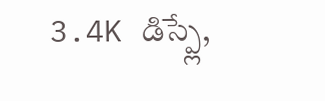3.4K డిస్ప్లే,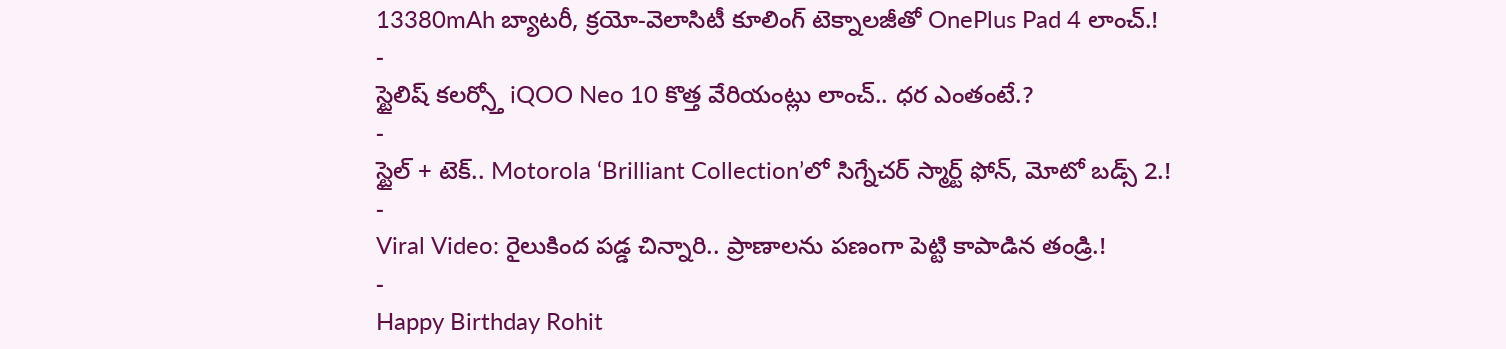13380mAh బ్యాటరీ, క్రయో-వెలాసిటీ కూలింగ్ టెక్నాలజీతో OnePlus Pad 4 లాంచ్.!
-
స్టైలిష్ కలర్స్తో iQOO Neo 10 కొత్త వేరియంట్లు లాంచ్.. ధర ఎంతంటే.?
-
స్టైల్ + టెక్.. Motorola ‘Brilliant Collection’లో సిగ్నేచర్ స్మార్ట్ ఫోన్, మోటో బడ్స్ 2.!
-
Viral Video: రైలుకింద పడ్డ చిన్నారి.. ప్రాణాలను పణంగా పెట్టి కాపాడిన తండ్రి.!
-
Happy Birthday Rohit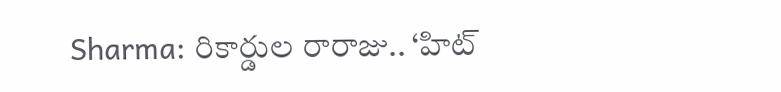Sharma: రికార్డుల రారాజు.. ‘హిట్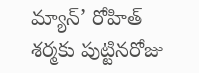మ్యాన్’ రోహిత్ శర్మకు పుట్టినరోజు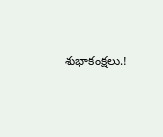శుభాకంక్షలు.!